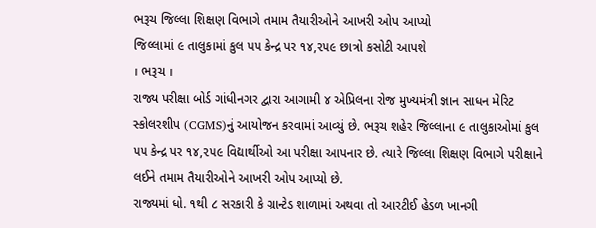ભરૂચ જિલ્લા શિક્ષણ વિભાગે તમામ તૈયારીઓને આખરી ઓપ આપ્યો
જિલ્લામાં ૯ તાલુકામાં કુલ ૫૫ કેન્દ્ર પર ૧૪,૨૫૯ છાત્રો કસોટી આપશે
। ભરૂચ ।
રાજ્ય પરીક્ષા બોર્ડ ગાંધીનગર દ્વારા આગામી ૪ એપ્રિલના રોજ મુખ્યમંત્રી જ્ઞાન સાધન મેરિટ સ્કોલરશીપ (CGMS)નું આયોજન કરવામાં આવ્યું છે. ભરૂચ શહેર જિલ્લાના ૯ તાલુકાઓમાં કુલ ૫૫ કેન્દ્ર પર ૧૪,૨૫૯ વિદ્યાર્થીઓ આ પરીક્ષા આપનાર છે. ત્યારે જિલ્લા શિક્ષણ વિભાગે પરીક્ષાને લઈને તમામ તૈયારીઓને આખરી ઓપ આપ્યો છે.
રાજ્યમાં ધો. ૧થી ૮ સરકારી કે ગ્રાન્ટેડ શાળામાં અથવા તો આરટીઈ હેડળ ખાનગી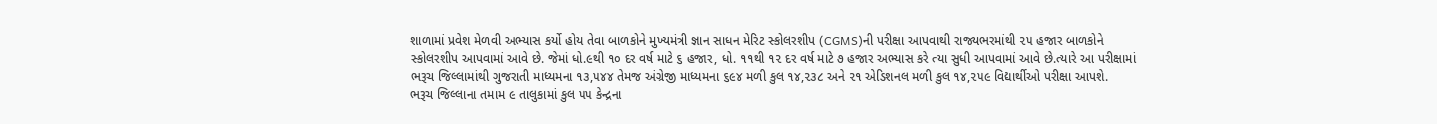શાળામાં પ્રવેશ મેળવી અભ્યાસ કર્યો હોય તેવા બાળકોને મુખ્યમંત્રી જ્ઞાન સાધન મેરિટ સ્કોલરશીપ (CGMS)ની પરીક્ષા આપવાથી રાજ્યભરમાંથી ૨૫ હજાર બાળકોને સ્કોલરશીપ આપવામાં આવે છે. જેમાં ધો.૯થી ૧૦ દર વર્ષ માટે ૬ હજાર, ધો. ૧૧થી ૧૨ દર વર્ષ માટે ૭ હજાર અભ્યાસ કરે ત્યા સુધી આપવામાં આવે છે.ત્યારે આ પરીક્ષામાં ભરૂચ જિલ્લામાંથી ગુજરાતી માધ્યમના ૧૩,૫૪૪ તેમજ અંગ્રેજી માધ્યમના ૬૯૪ મળી કુલ ૧૪,૨૩૮ અને ૨૧ એડિશનલ મળી કુલ ૧૪,૨૫૯ વિદ્યાર્થીઓ પરીક્ષા આપશે.
ભરૂચ જિલ્લાના તમામ ૯ તાલુકામાં કુલ ૫૫ કેન્દ્રના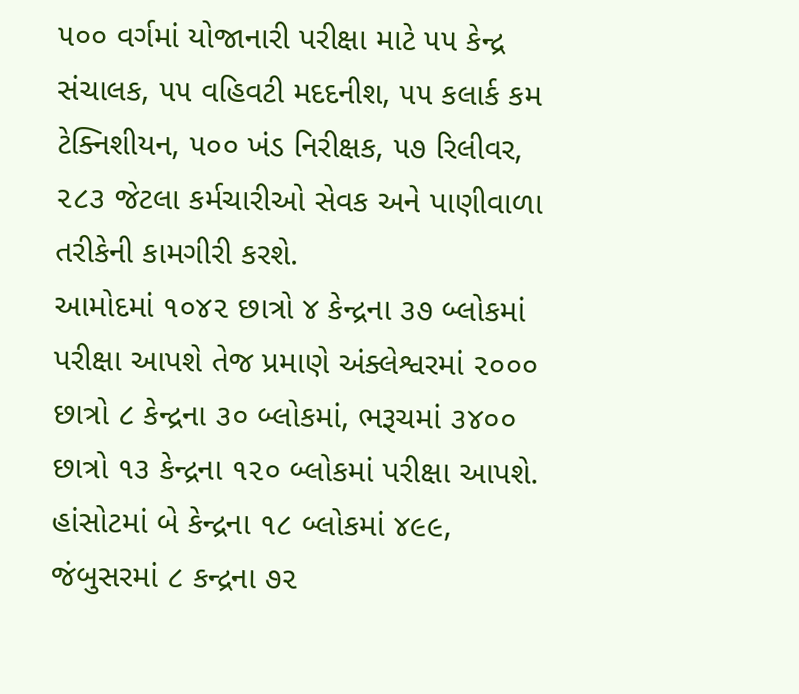૫૦૦ વર્ગમાં યોજાનારી પરીક્ષા માટે ૫૫ કેન્દ્ર સંચાલક, ૫૫ વહિવટી મદદનીશ, ૫૫ કલાર્ક કમ ટેક્નિશીયન, ૫૦૦ ખંડ નિરીક્ષક, ૫૭ રિલીવર, ૨૮૩ જેટલા કર્મચારીઓ સેવક અને પાણીવાળા તરીકેની કામગીરી કરશે.
આમોદમાં ૧૦૪૨ છાત્રો ૪ કેન્દ્રના ૩૭ બ્લોકમાં પરીક્ષા આપશે તેજ પ્રમાણે અંક્લેશ્વરમાં ૨૦૦૦ છાત્રો ૮ કેન્દ્રના ૩૦ બ્લોકમાં, ભરૂચમાં ૩૪૦૦ છાત્રો ૧૩ કેન્દ્રના ૧૨૦ બ્લોકમાં પરીક્ષા આપશે. હાંસોટમાં બે કેન્દ્રના ૧૮ બ્લોકમાં ૪૯૯, જંબુસરમાં ૮ કન્દ્રના ૭૨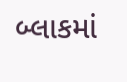બ્લાકમાં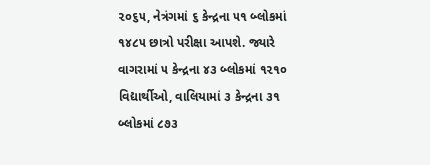૨૦૬૫, નેત્રંગમાં ૬ કેન્દ્રના ૫૧ બ્લોકમાં ૧૪૮૫ છાત્રો પરીક્ષા આપશે. જ્યારે વાગરામાં ૫ કેન્દ્રના ૪૩ બ્લોકમાં ૧૨૧૦ વિદ્યાર્થીઓ, વાલિયામાં ૩ કેન્દ્રના ૩૧ બ્લોકમાં ૮૭૩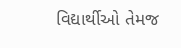વિદ્યાર્થીઓ તેમજ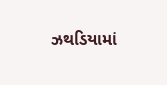ઝથડિયામાં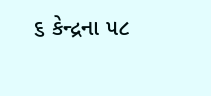૬ કેન્દ્રના ૫૮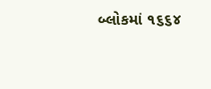બ્લોકમાં ૧૬૬૪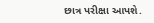છાત્ર પરીક્ષા આપશે.